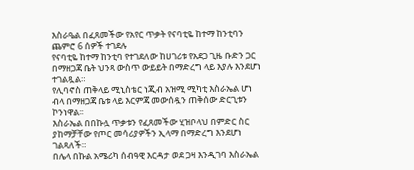እስራዔል በፈጸመችው የአየር ጥቃት የናባቲዬ ከተማ ከንቲባን ጨምሮ 6 ሰዎች ተገደሉ
የናባቲዬ ከተማ ከንቲባ የተገደለው ከሀገሪቱ የአደጋ ጊዜ ቡድን ጋር በማዘጋጃ ቤት ህንጻ ውስጥ ውይይት በማድረግ ላይ እያሉ እንደሆነ ተገልጿል።
የሊባኖስ ጠቅላይ ሚኒስቴር ነጂብ አዝሚ ሚካቲ እስራኤል ሆነ ብላ በማዘጋጃ ቤቱ ላይ እርምጃ መውሰዷን ጠቅሰው ድርጊቱን ኮንነዋል፡፡
እስራኤል በበኩሏ ጥቃቱን የፈጸመችው ሂዝቦላህ በምድር ስር ያከማቻቸው የጦር መሳሪያዎችን ኢላማ በማድረግ እንደሆነ ገልጻለች።
በሌላ በኩል አሜሪካ ሰብዓዊ እርዳታ ወደ ጋዛ እንዲገባ እስራኤል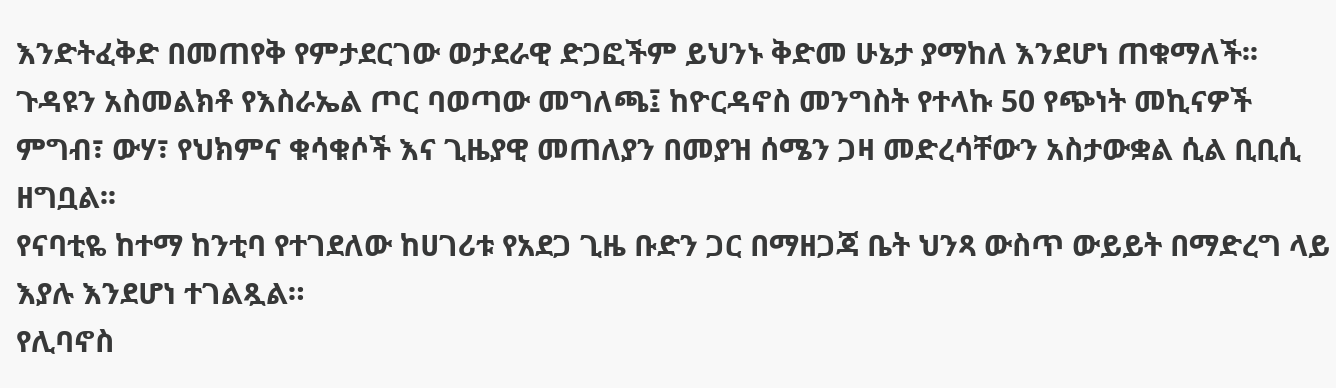እንድትፈቅድ በመጠየቅ የምታደርገው ወታደራዊ ድጋፎችም ይህንኑ ቅድመ ሁኔታ ያማከለ እንደሆነ ጠቁማለች፡፡
ጉዳዩን አስመልክቶ የእስራኤል ጦር ባወጣው መግለጫ፤ ከዮርዳኖስ መንግስት የተላኩ 50 የጭነት መኪናዎች ምግብ፣ ውሃ፣ የህክምና ቁሳቁሶች እና ጊዜያዊ መጠለያን በመያዝ ሰሜን ጋዛ መድረሳቸውን አስታውቋል ሲል ቢቢሲ ዘግቧል፡፡
የናባቲዬ ከተማ ከንቲባ የተገደለው ከሀገሪቱ የአደጋ ጊዜ ቡድን ጋር በማዘጋጃ ቤት ህንጻ ውስጥ ውይይት በማድረግ ላይ እያሉ እንደሆነ ተገልጿል።
የሊባኖስ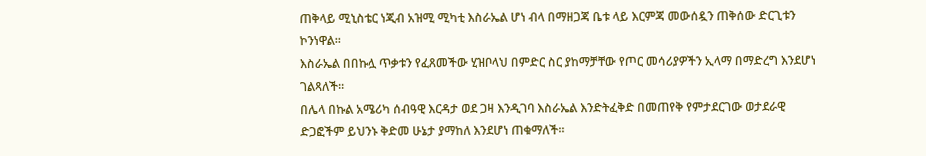ጠቅላይ ሚኒስቴር ነጂብ አዝሚ ሚካቲ እስራኤል ሆነ ብላ በማዘጋጃ ቤቱ ላይ እርምጃ መውሰዷን ጠቅሰው ድርጊቱን ኮንነዋል፡፡
እስራኤል በበኩሏ ጥቃቱን የፈጸመችው ሂዝቦላህ በምድር ስር ያከማቻቸው የጦር መሳሪያዎችን ኢላማ በማድረግ እንደሆነ ገልጻለች።
በሌላ በኩል አሜሪካ ሰብዓዊ እርዳታ ወደ ጋዛ እንዲገባ እስራኤል እንድትፈቅድ በመጠየቅ የምታደርገው ወታደራዊ ድጋፎችም ይህንኑ ቅድመ ሁኔታ ያማከለ እንደሆነ ጠቁማለች፡፡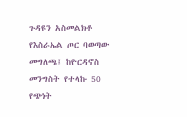ጉዳዩን አስመልክቶ የእስራኤል ጦር ባወጣው መግለጫ፤ ከዮርዳኖስ መንግስት የተላኩ 50 የጭነት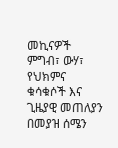መኪናዎች ምግብ፣ ውሃ፣ የህክምና ቁሳቁሶች እና ጊዜያዊ መጠለያን በመያዝ ሰሜን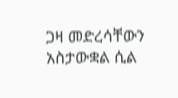ጋዛ መድረሳቸውን አስታውቋል ሲል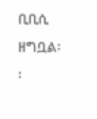ቢቢሲ ዘግቧል፡፡